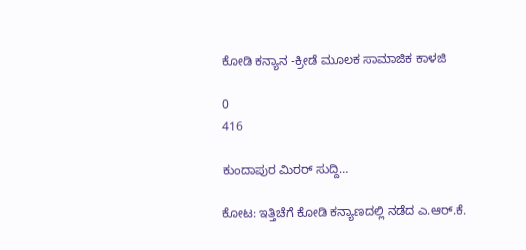ಕೋಡಿ ಕನ್ಯಾನ -ಕ್ರೀಡೆ ಮೂಲಕ ಸಾಮಾಜಿಕ ಕಾಳಜಿ

0
416

ಕುಂದಾಪುರ ಮಿರರ್ ಸುದ್ದಿ…

ಕೋಟ: ಇತ್ತಿಚೆಗೆ ಕೋಡಿ ಕನ್ಯಾಣದಲ್ಲಿ ನಡೆದ ಎ.ಆರ್.ಕೆ.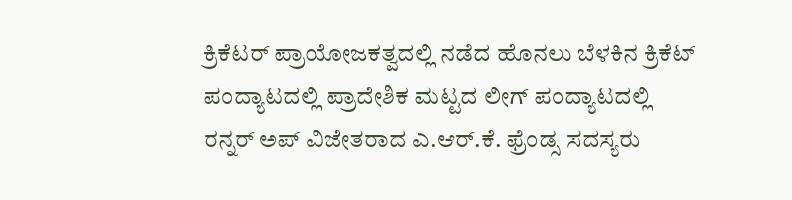ಕ್ರಿಕೆಟರ್ ಪ್ರಾಯೋಜಕತ್ವದಲ್ಲಿ ನಡೆದ ಹೊನಲು ಬೆಳಕಿನ ಕ್ರಿಕೆಟ್ ಪಂದ್ಯಾಟದಲ್ಲಿ ಪ್ರಾದೇಶಿಕ ಮಟ್ಟದ ಲೀಗ್ ಪಂದ್ಯಾಟದಲ್ಲಿ ರನ್ನರ್ ಅಪ್ ವಿಜೇತರಾದ ಎ.ಆರ್.ಕೆ. ಫ್ರೆಂಡ್ಸ ಸದಸ್ಯರು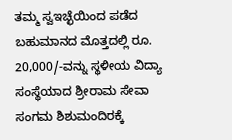ತಮ್ಮ ಸ್ವಇಚ್ಛೆಯಿಂದ ಪಡೆದ ಬಹುಮಾನದ ಮೊತ್ತದಲ್ಲಿ ರೂ. 20,000/-ವನ್ನು ಸ್ಥಳೀಯ ವಿದ್ಯಾ ಸಂಸ್ಥೆಯಾದ ಶ್ರೀರಾಮ ಸೇವಾ ಸಂಗಮ ಶಿಶುಮಂದಿರಕ್ಕೆ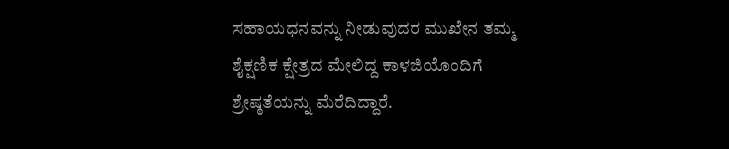ಸಹಾಯಧನವನ್ನು ನೀಡುವುದರ ಮುಖೇನ ತಮ್ಮ ಶೈಕ್ಷಣಿಕ ಕ್ಷೇತ್ರದ ಮೇಲಿದ್ದ ಕಾಳಜಿಯೊಂದಿಗೆ ಶ್ರೇಷ್ಠತೆಯನ್ನು ಮೆರೆದಿದ್ದಾರೆ.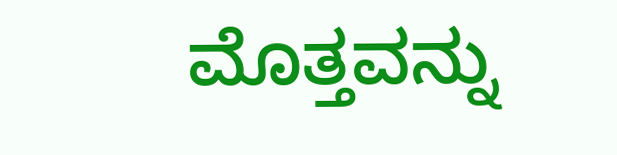ಮೊತ್ತವನ್ನು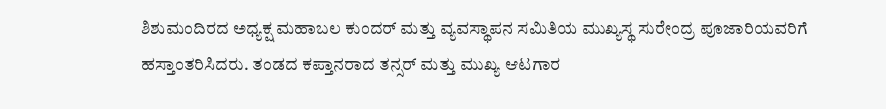ಶಿಶುಮಂದಿರದ ಅಧ್ಯಕ್ಷ ಮಹಾಬಲ ಕುಂದರ್ ಮತ್ತು ವ್ಯವಸ್ಥಾಪನ ಸಮಿತಿಯ ಮುಖ್ಯಸ್ಥ ಸುರೇಂದ್ರ ಪೂಜಾರಿಯವರಿಗೆ ಹಸ್ತಾಂತರಿಸಿದರು. ತಂಡದ ಕಪ್ತಾನರಾದ ತನ್ಸರ್ ಮತ್ತು ಮುಖ್ಯ ಆಟಗಾರ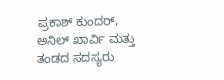ಪ್ರಕಾಶ್ ಕುಂದರ್, ಅನಿಲ್ ಖಾರ್ವಿ ಮತ್ತು ತಂಡದ ಸದಸ್ಯರು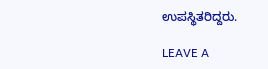ಉಪಸ್ಥಿತರಿದ್ದರು.

LEAVE A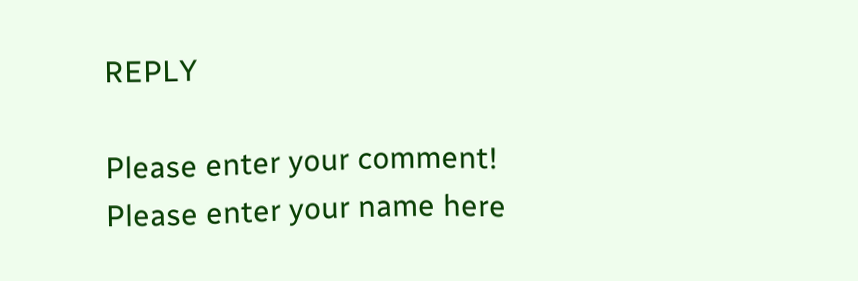REPLY

Please enter your comment!
Please enter your name here